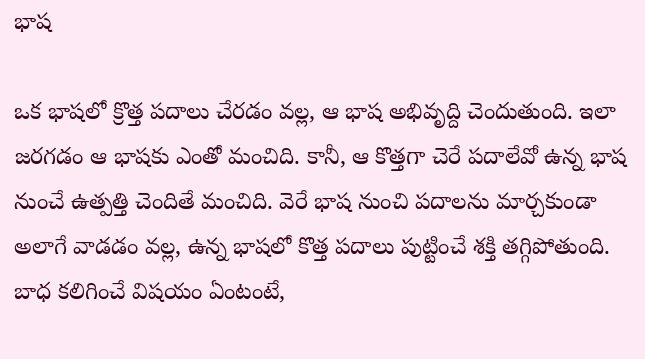భాష

ఒక భాషలో క్రొత్త పదాలు చేరడం వల్ల, ఆ భాష అభివృద్ది చెందుతుంది. ఇలా జరగడం ఆ భాషకు ఎంతో మంచిది. కానీ, ఆ కొత్తగా చెరే పదాలేవో ఉన్న భాష నుంచే ఉత్పత్తి చెందితే మంచిది. వెరే భాష నుంచి పదాలను మార్చకుండా అలాగే వాడడం వల్ల, ఉన్న భాషలో కొత్త పదాలు పుట్టించే శక్తి తగ్గిపోతుంది. బాధ కలిగించే విషయం ఏంటంటే,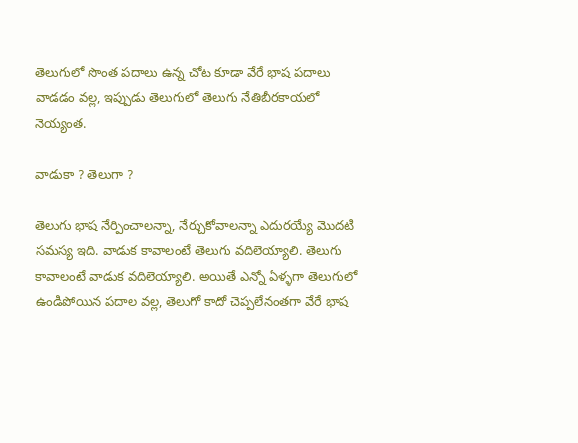తెలుగులో సొంత పదాలు ఉన్న చోట కూడా వేరే భాష పదాలు వాడడం వల్ల, ఇప్పుడు తెలుగులో తెలుగు నేతిబీరకాయలో నెయ్యంత.

వాడుకా ? తెలుగా ?

తెలుగు భాష నేర్పించాలన్నా, నేర్చుకోవాలన్నా ఎదురయ్యే మొదటి సమస్య ఇది. వాడుక కావాలంటే తెలుగు వదిలెయ్యాలి. తెలుగు కావాలంటే వాడుక వదిలెయ్యాలి. అయితే ఎన్నో ఏళ్ళగా తెలుగులో ఉండిపోయిన పదాల వల్ల, తెలుగో కాదో చెప్పలేనంతగా వేరే భాష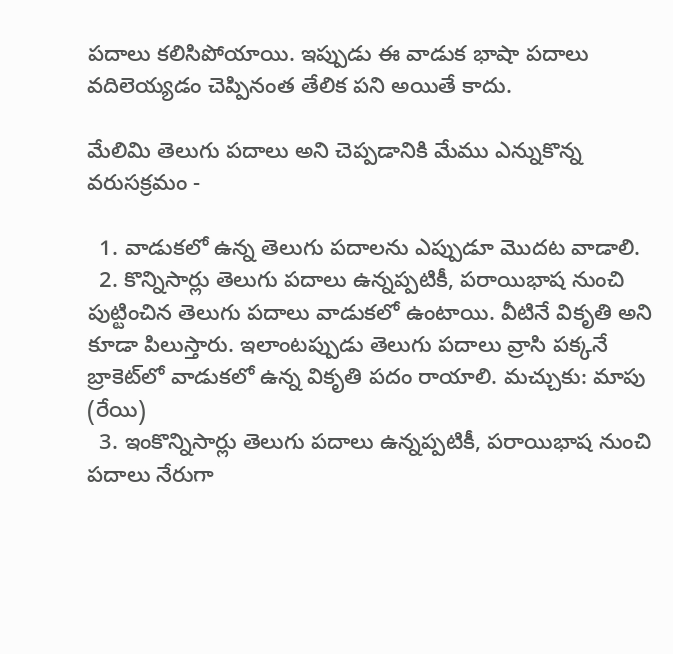పదాలు కలిసిపోయాయి. ఇప్పుడు ఈ వాడుక భాషా పదాలు వదిలెయ్యడం చెప్పినంత తేలిక పని అయితే కాదు.

మేలిమి తెలుగు పదాలు అని చెప్పడానికి మేము ఎన్నుకొన్న వరుసక్రమం -

  1. వాడుకలో ఉన్న తెలుగు పదాలను ఎప్పుడూ మొదట వాడాలి.
  2. కొన్నిసార్లు తెలుగు పదాలు ఉన్నప్పటికీ, పరాయిభాష నుంచి పుట్టించిన తెలుగు పదాలు వాడుకలో ఉంటాయి. వీటినే వికృతి అని కూడా పిలుస్తారు. ఇలాంటప్పుడు తెలుగు పదాలు వ్రాసి పక్కనే బ్రాకెట్‌లో వాడుకలో ఉన్న వికృతి పదం రాయాలి. మచ్చుకు: మాపు (రేయి)
  3. ఇంకొన్నిసార్లు తెలుగు పదాలు ఉన్నప్పటికీ, పరాయిభాష నుంచి పదాలు నేరుగా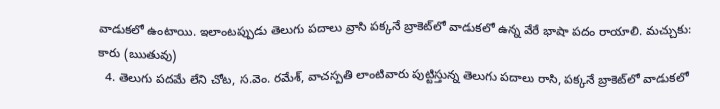వాడుకలో ఉంటాయి. ఇలాంటప్పుడు తెలుగు పదాలు వ్రాసి పక్కనే బ్రాకెట్‌లో వాడుకలో ఉన్న వేరే భాషా పదం రాయాలి. మచ్చుకు: కారు (ఋతువు)
  4. తెలుగు పదమే లేని చోట, స.వెం. రమేశ్, వాచస్పతి లాంటివారు పుట్టిస్తున్న తెలుగు పదాలు రాసి, పక్కనే బ్రాకెట్‌లో వాడుకలో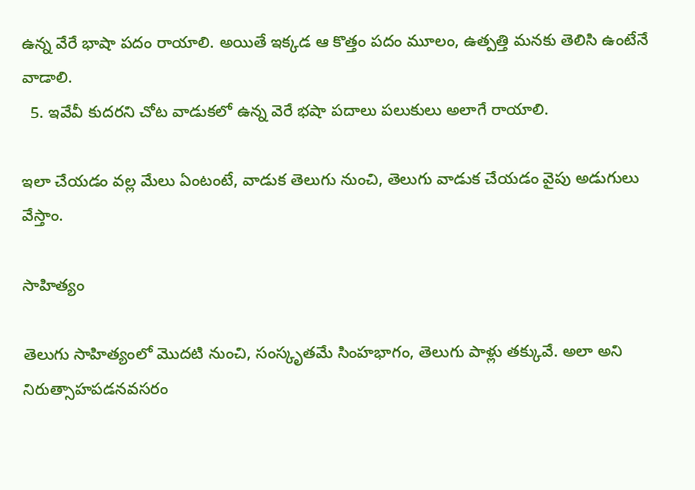ఉన్న వేరే భాషా పదం రాయాలి. అయితే ఇక్కడ ఆ కొత్తం పదం మూలం, ఉత్పత్తి మనకు తెలిసి ఉంటేనే వాడాలి.
  5. ఇవేవీ కుదరని చోట వాడుకలో ఉన్న వెరే భషా పదాలు పలుకులు అలాగే రాయాలి.

ఇలా చేయడం వల్ల మేలు ఏంటంటే, వాడుక తెలుగు నుంచి, తెలుగు వాడుక చేయడం వైపు అడుగులు వేస్తాం.

సాహిత్యం

తెలుగు సాహిత్యంలో మొదటి నుంచి, సంస్కృతమే సింహభాగం, తెలుగు పాళ్లు తక్కువే. అలా అని నిరుత్సాహపడనవసరం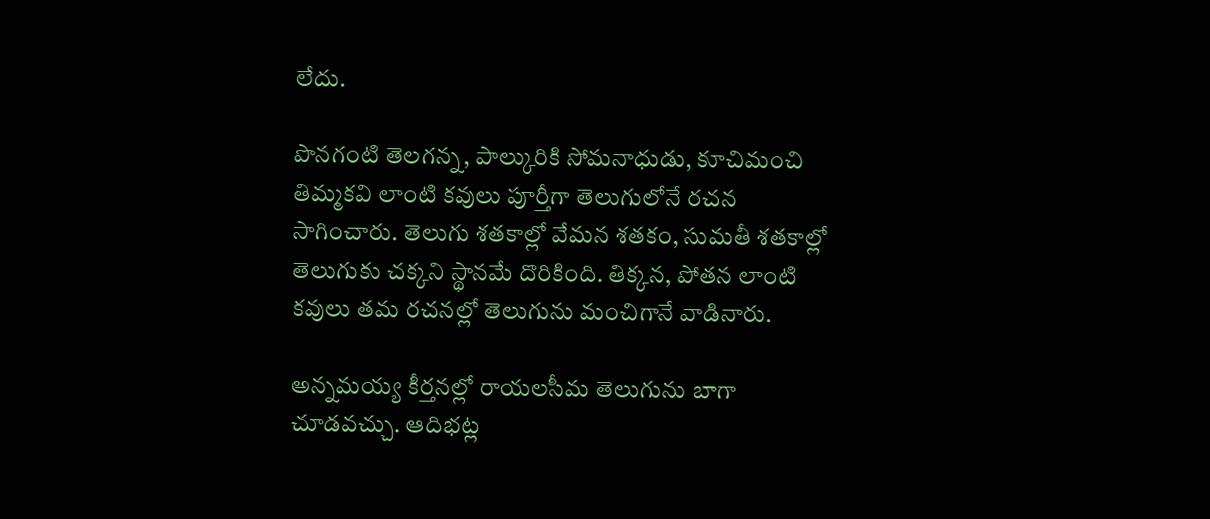లేదు.

పొనగంటి తెలగన్న, పాల్కురికి సోమనాధుడు, కూచిమంచి తిమ్మకవి లాంటి కవులు పూర్తీగా తెలుగులోనే రచన సాగించారు. తెలుగు శతకాల్లో వేమన శతకం, సుమతీ శతకాల్లో తెలుగుకు చక్కని స్థానమే దొరికింది. తిక్కన, పోతన లాంటి కవులు తమ రచనల్లో తెలుగును మంచిగానే వాడినారు.

అన్నమయ్య కీర్తనల్లో రాయలసీమ తెలుగును బాగా చూడవచ్చు. ఆదిభట్ల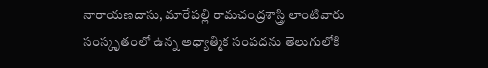నారాయణదాసు, మారేపల్లి రామచంద్రశాస్త్రి లాంటివారు సంస్కృతంలో ఉన్న అధ్యాత్మిక సంపదను తెలుగులోకి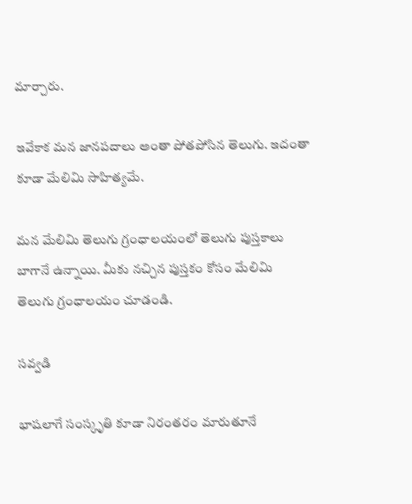మార్చారు.

ఇవేకాక మన జానపదాలు అంతా పోతపోసిన తెలుగు. ఇదంతా కూడా మేలిమి సాహిత్యమే.

మన మేలిమి తెలుగు గ్రంధాలయంలో తెలుగు పుస్తకాలు బాగానే ఉన్నాయి. మీకు నచ్చిన పుస్తకం కోసం మేలిమి తెలుగు గ్రంధాలయం చూడండి.

సవ్వడి

భాషలాగే సంస్కృతి కూడా నిరంతరం మారుతూనే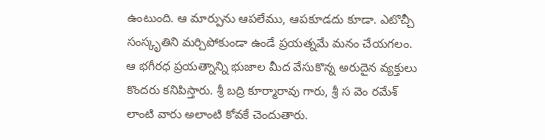ఉంటుంది. ఆ మార్పును ఆపలేము, ఆపకూడదు కూడా. ఎటొచ్చీ సంస్కృతిని మర్చిపోకుండా ఉండే ప్రయత్నమే మనం చేయగలం. ఆ భగీరధ ప్రయత్నాన్ని భుజాల మీద వేసుకొన్న అరుదైన వ్యక్తులు కొందరు కనిపిస్తారు. శ్రీ బద్రి కూర్మారావు గారు, శ్రీ స వెం రమేశ్ లాంటి వారు అలాంటి కోవకే చెందుతారు.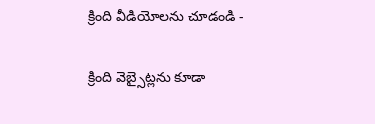క్రింది వీడియోలను చూడండి -

క్రింది వెబ్సైట్లను కూడా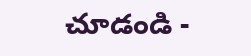చూడండి -